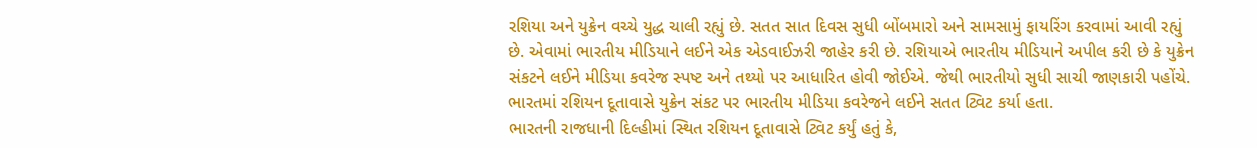રશિયા અને યુક્રેન વચ્ચે યુદ્ધ ચાલી રહ્યું છે. સતત સાત દિવસ સુધી બોંબમારો અને સામસામું ફાયરિંગ કરવામાં આવી રહ્યું છે. એવામાં ભારતીય મીડિયાને લઈને એક એડવાઈઝરી જાહેર કરી છે. રશિયાએ ભારતીય મીડિયાને અપીલ કરી છે કે યુક્રેન સંકટને લઈને મીડિયા કવરેજ સ્પષ્ટ અને તથ્યો પર આધારિત હોવી જોઈએ. જેથી ભારતીયો સુધી સાચી જાણકારી પહોંચે. ભારતમાં રશિયન દૂતાવાસે યુક્રેન સંકટ પર ભારતીય મીડિયા કવરેજને લઈને સતત ટ્વિટ કર્યા હતા.
ભારતની રાજધાની દિલ્હીમાં સ્થિત રશિયન દૂતાવાસે ટ્વિટ કર્યું હતું કે,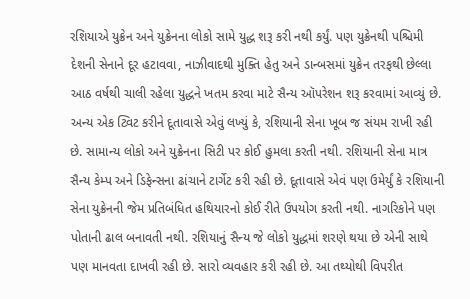રશિયાએ યુક્રેન અને યુક્રેનના લોકો સામે યુદ્ધ શરૂ કરી નથી કર્યું. પણ યુક્રેનથી પશ્ચિમી દેશની સેનાને દૂર હટાવવા, નાઝીવાદથી મુક્તિ હેતુ અને ડાન્બસમાં યુક્રેન તરફથી છેલ્લા આઠ વર્ષથી ચાલી રહેલા યુદ્ધને ખતમ કરવા માટે સૈન્ય ઑપરેશન શરૂ કરવામાં આવ્યું છે. અન્ય એક ટ્વિટ કરીને દૂતાવાસે એવું લખ્યું કે, રશિયાની સેના ખૂબ જ સંયમ રાખી રહી છે. સામાન્ય લોકો અને યુક્રેનના સિટી પર કોઈ હુમલા કરતી નથી. રશિયાની સેના માત્ર સૈન્ય કેમ્પ અને ડિફેન્સના ઢાંચાને ટાર્ગેટ કરી રહી છે. દૂતાવાસે એવં પણ ઉમેર્યું કે રશિયાની સેના યુક્રેનની જેમ પ્રતિબંધિત હથિયારનો કોઈ રીતે ઉપયોગ કરતી નથી. નાગરિકોને પણ પોતાની ઢાલ બનાવતી નથી. રશિયાનું સૈન્ય જે લોકો યુદ્ધમાં શરણે થયા છે એની સાથે પણ માનવતા દાખવી રહી છે. સારો વ્યવહાર કરી રહી છે. આ તથ્યોથી વિપરીત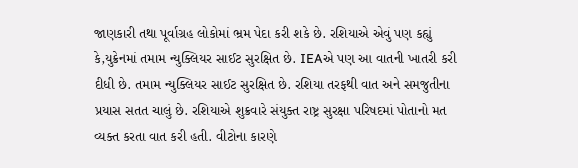જાણકારી તથા પૂર્વાગ્રહ લોકોમાં ભ્રમ પેદા કરી શકે છે. રશિયાએ એવું પણ કહ્યું કે,યુક્રેનમાં તમામ ન્યુક્લિયર સાઈટ સુરક્ષિત છે. IEAએ પણ આ વાતની ખાતરી કરી દીધી છે. તમામ ન્યુક્લિયર સાઈટ સુરક્ષિત છે. રશિયા તરફથી વાત અને સમજુતીના પ્રયાસ સતત ચાલું છે. રશિયાએ શુક્રવારે સંયુક્ત રાષ્ટ્ર સુરક્ષા પરિષદમાં પોતાનો મત વ્યક્ત કરતા વાત કરી હતી. વીટોના કારણે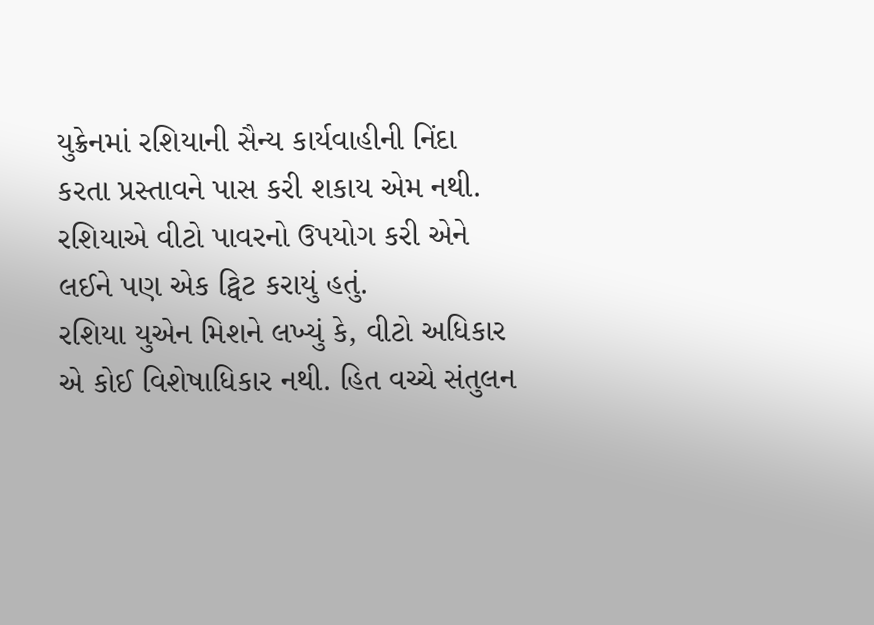યુક્રેનમાં રશિયાની સૈન્ય કાર્યવાહીની નિંદા કરતા પ્રસ્તાવને પાસ કરી શકાય એમ નથી. રશિયાએ વીટો પાવરનો ઉપયોગ કરી એને લઈને પણ એક ટ્વિટ કરાયું હતું.
રશિયા યુએન મિશને લખ્યું કે, વીટો અધિકાર એ કોઈ વિશેષાધિકાર નથી. હિત વચ્ચે સંતુલન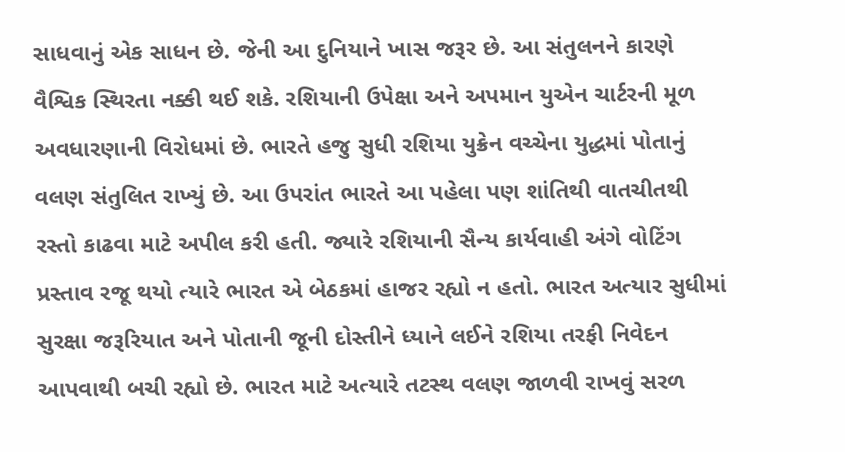સાધવાનું એક સાધન છે. જેની આ દુનિયાને ખાસ જરૂર છે. આ સંતુલનને કારણે વૈશ્વિક સ્થિરતા નક્કી થઈ શકે. રશિયાની ઉપેક્ષા અને અપમાન યુએન ચાર્ટરની મૂળ અવધારણાની વિરોધમાં છે. ભારતે હજુ સુધી રશિયા યુક્રેન વચ્ચેના યુદ્ધમાં પોતાનું વલણ સંતુલિત રાખ્યું છે. આ ઉપરાંત ભારતે આ પહેલા પણ શાંતિથી વાતચીતથી રસ્તો કાઢવા માટે અપીલ કરી હતી. જ્યારે રશિયાની સૈન્ય કાર્યવાહી અંગે વોટિંગ પ્રસ્તાવ રજૂ થયો ત્યારે ભારત એ બેઠકમાં હાજર રહ્યો ન હતો. ભારત અત્યાર સુધીમાં સુરક્ષા જરૂરિયાત અને પોતાની જૂની દોસ્તીને ધ્યાને લઈને રશિયા તરફી નિવેદન આપવાથી બચી રહ્યો છે. ભારત માટે અત્યારે તટસ્થ વલણ જાળવી રાખવું સરળ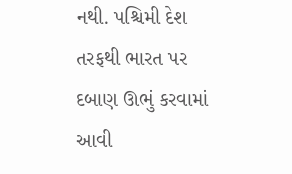નથી. પશ્ચિમી દેશ તરફથી ભારત પર દબાણ ઊભું કરવામાં આવી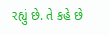રહ્યું છે. તે કહે છે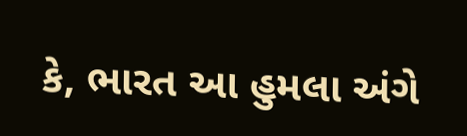કે, ભારત આ હુમલા અંગે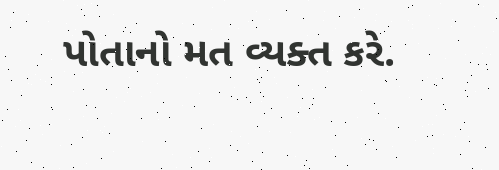પોતાનો મત વ્યક્ત કરે.